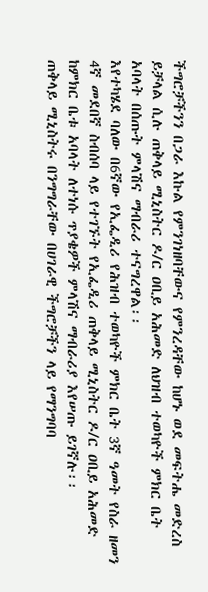ችግሮቻችንን በጋራ እኩል የምንገነዘባቸውና የምንረዳቸው ከሆኑ ወደ መፍትሔ መድረስ ይቻላል ሲሉ ጠቅላይ ሚኒስትር ዶ/ር ዐቢይ አሕመድ ለህዝብ ተወካዮች ምክር ቤት አባላት በሰጡት ምላሽና ማብራሪ ተናግረዋል፡፡
እየተካሄደ ባለው በ6ኛው የኢፌዲሪ የሕዝብ ተወካዮች ምክር ቤት 3ኛ ዓመት የስራ ዘመን 4ኛ መደበኛ ስብሰባ ላይ የተገኙት የኢፌዲሪ ጠቅላይ ሚኒስትር ዶ/ር ዐቢይ አሕመድ ከምክር ቤቱ አባላት ለተነሱ ጥያቄዎች ምላሽና ማብራሪያ እየሠጡ ይገኛሉ፡፡
ጠቅላይ ሚኒስትሩ በንግግራቸው በሀገራዊ ችግሮቻችን ላይ የማንግባባ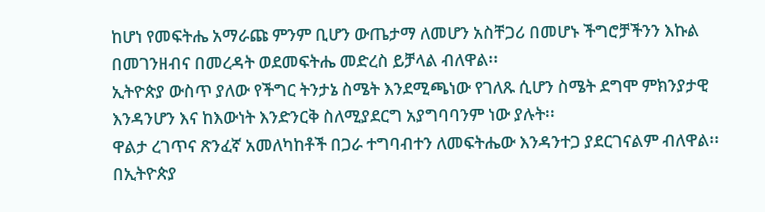ከሆነ የመፍትሔ አማራጩ ምንም ቢሆን ውጤታማ ለመሆን አስቸጋሪ በመሆኑ ችግሮቻችንን እኩል በመገንዘብና በመረዳት ወደመፍትሔ መድረስ ይቻላል ብለዋል፡፡
ኢትዮጵያ ውስጥ ያለው የችግር ትንታኔ ስሜት እንደሚጫነው የገለጹ ሲሆን ስሜት ደግሞ ምክንያታዊ እንዳንሆን እና ከእውነት እንድንርቅ ስለሚያደርግ አያግባባንም ነው ያሉት፡፡
ዋልታ ረገጥና ጽንፈኛ አመለካከቶች በጋራ ተግባብተን ለመፍትሔው እንዳንተጋ ያደርገናልም ብለዋል፡፡
በኢትዮጵያ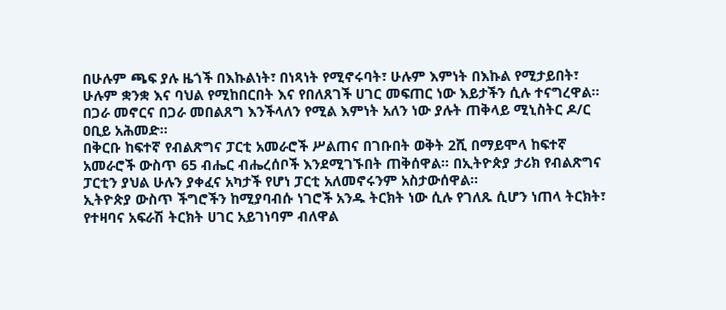በሁሉም ጫፍ ያሉ ዜጎች በእኩልነት፣ በነጻነት የሚኖሩባት፣ ሁሉም እምነት በእኩል የሚታይበት፣ ሁሉም ቋንቋ እና ባህል የሚከበርበት እና የበለጸገች ሀገር መፍጠር ነው እይታችን ሲሉ ተናግረዋል፡፡
በጋራ መኖርና በጋራ መበልጸግ እንችላለን የሚል እምነት አለን ነው ያሉት ጠቅላይ ሚኒስትር ዶ/ር ዐቢይ አሕመድ፡፡
በቅርቡ ከፍተኛ የብልጽግና ፓርቲ አመራሮች ሥልጠና በገቡበት ወቅት 2ሺ በማይሞላ ከፍተኛ አመራሮች ውስጥ 65 ብሔር ብሔረሰቦች እንደሚገኙበት ጠቅሰዋል፡፡ በኢትዮጵያ ታሪክ የብልጽግና ፓርቲን ያህል ሁሉን ያቀፈና አካታች የሆነ ፓርቲ አለመኖሩንም አስታውሰዋል፡፡
ኢትዮጵያ ውስጥ ችግሮችን ከሚያባብሱ ነገሮች አንዱ ትርክት ነው ሲሉ የገለጹ ሲሆን ነጠላ ትርክት፣ የተዛባና አፍራሽ ትርክት ሀገር አይገነባም ብለዋል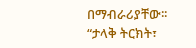በማብራሪያቸው፡፡
“ታላቅ ትርክት፣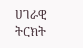ሀገራዊ ትርክት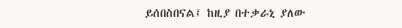ይሰበስበናል፤ ከዚያ በተቃራኒ ያለው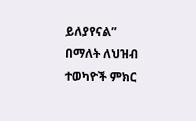ይለያየናል” በማለት ለህዝብ ተወካዮች ምክር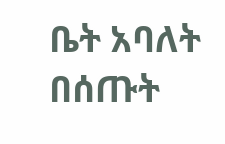ቤት አባለት በሰጡት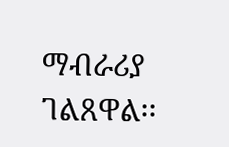ማብራሪያ ገልጸዋል፡፡